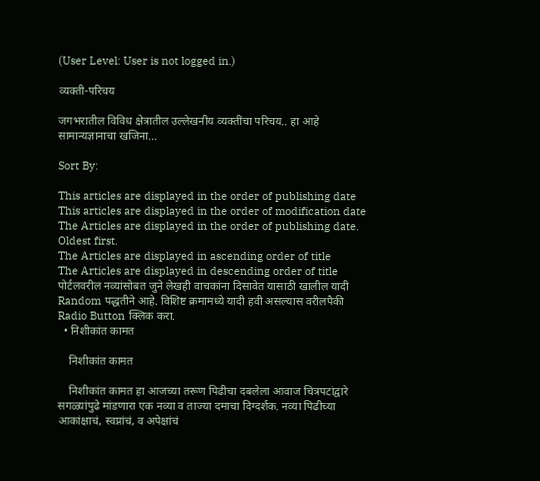(User Level: User is not logged in.)

व्यक्ती-परिचय

जगभरातील विविध क्षेत्रातील उल्लेखनीय व्यक्तींचा परिचय.. हा आहे सामान्यज्ञानाचा खजिना…

Sort By:

This articles are displayed in the order of publishing date
This articles are displayed in the order of modification date
The Articles are displayed in the order of publishing date. Oldest first.
The Articles are displayed in ascending order of title
The Articles are displayed in descending order of title
पोर्टलवरील नव्यांसोबत जुने लेखही वाचकांना दिसावेत यासाठी खालील यादी Random पद्धतीने आहे. विशिष्ट क्रमामध्ये यादी हवी असल्यास वरीलपैकी Radio Button क्लिक करा.
  • निशीकांत कामत

    निशीकांत कामत

    निशीकांत कामत हा आजच्या तरूण पिढीचा दबलेला आवाज चित्रपटांद्वारे सगळ्यांपुढे मांडणारा एक नव्या व ताज्या दमाचा दिग्दर्शक. नव्या पिढीच्या आकांक्षाचं, स्वप्नांचं, व अपेक्षांचं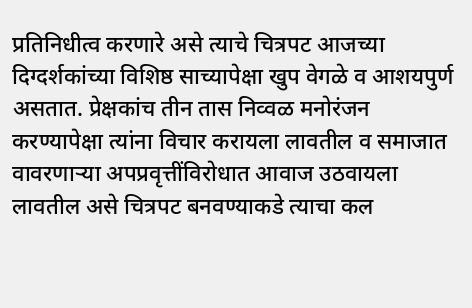प्रतिनिधीत्व करणारे असे त्याचे चित्रपट आजच्या दिग्दर्शकांच्या विशिष्ठ साच्यापेक्षा खुप वेगळे व आशयपुर्ण असतात. प्रेक्षकांच तीन तास निव्वळ मनोरंजन करण्यापेक्षा त्यांना विचार करायला लावतील व समाजात वावरणार्‍या अपप्रवृत्तींविरोधात आवाज उठवायला लावतील असे चित्रपट बनवण्याकडे त्याचा कल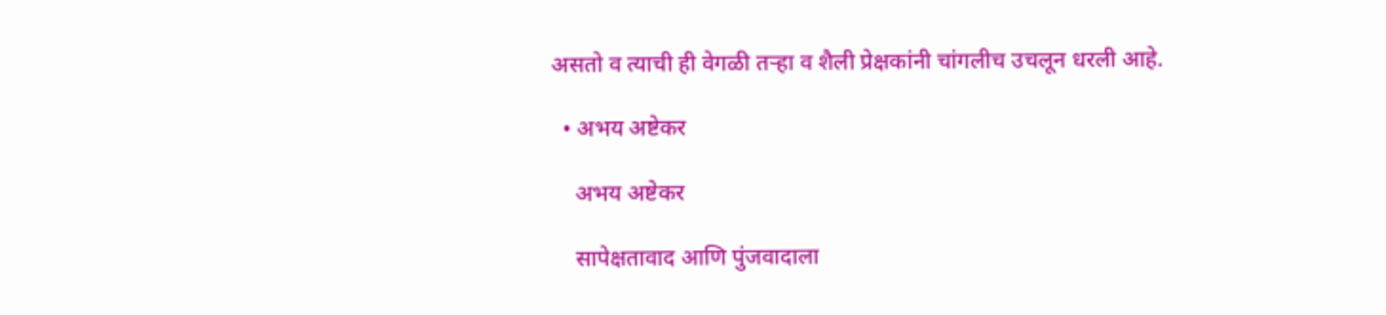असतो व त्याची ही वेगळी तर्‍हा व शैली प्रेक्षकांनी चांगलीच उचलून धरली आहे.

  • अभय अष्टेकर

    अभय अष्टेकर

    सापेक्षतावाद आणि पुंजवादाला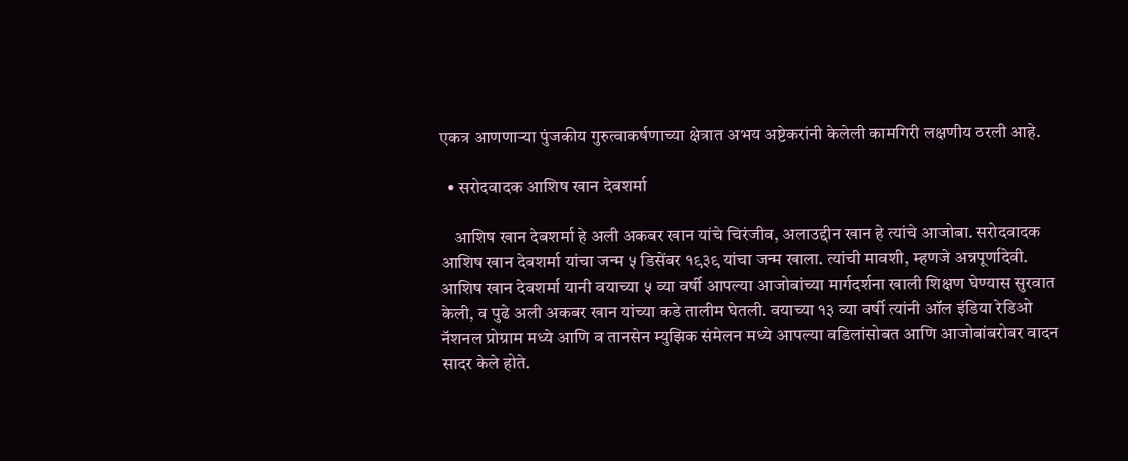एकत्र आणणार्‍या पुंजकीय गुरुत्वाकर्षणाच्या क्षेत्रात अभय अष्टेकरांनी केलेली कामगिरी लक्षणीय ठरली आहे.

  • सरोदवादक आशिष खान देबशर्मा

    आशिष खान देबशर्मा हे अली अकबर खान यांचे चिरंजीव, अलाउद्दीन खान हे त्यांचे आजोबा. सरोदवादक आशिष खान देबशर्मा यांचा जन्म ५ डिसेंबर १९३९ यांचा जन्म खाला. त्यांची मावशी, म्हणजे अन्नपूर्णादेवी. आशिष खान देबशर्मा यानी वयाच्या ५ व्या वर्षी आपल्या आजोबांच्या मार्गदर्शना खाली शिक्षण घेण्यास सुरवात केली, व पुढे अली अकबर खान यांच्या कडे तालीम घेतली. वयाच्या १३ व्या वर्षी त्यांनी ऑल इंडिया रेडिओ नॅशनल प्रोग्राम मध्ये आणि व तानसेन म्युझिक संमेलन मध्ये आपल्या वडिलांसोबत आणि आजोबांबरोबर वादन सादर केले होते.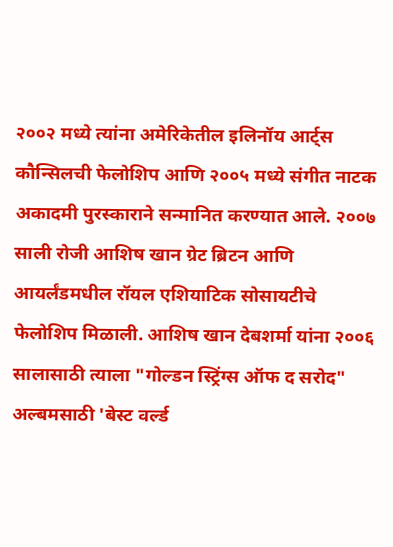२००२ मध्ये त्यांना अमेरिकेतील इलिनॉय आर्ट्स कौन्सिलची फेलोशिप आणि २००५ मध्ये संगीत नाटक अकादमी पुरस्काराने सन्मानित करण्यात आले. २००७ साली रोजी आशिष खान ग्रेट ब्रिटन आणि आयर्लंडमधील रॉयल एशियाटिक सोसायटीचे फेलोशिप मिळाली. आशिष खान देबशर्मा यांना २००६ सालासाठी त्याला "गोल्डन स्ट्रिंग्स ऑफ द सरोद" अल्बमसाठी 'बेस्ट वर्ल्ड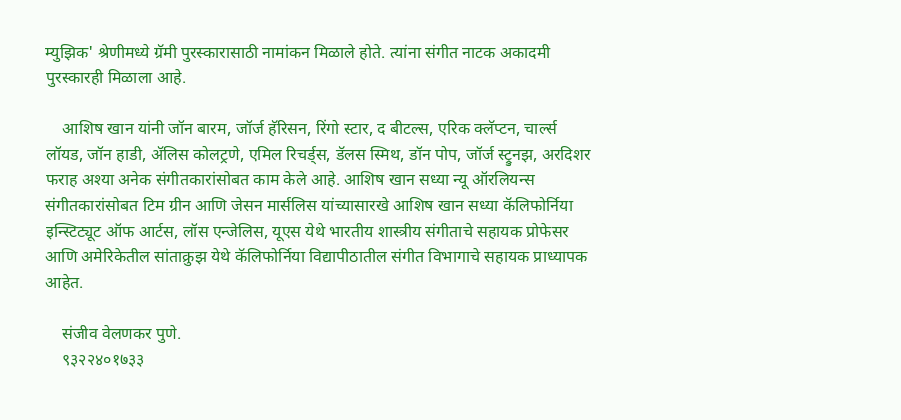म्युझिक' श्रेणीमध्ये ग्रॅमी पुरस्कारासाठी नामांकन मिळाले होते. त्यांना संगीत नाटक अकादमी पुरस्कारही मिळाला आहे.

    आशिष खान यांनी जॉन बारम, जॉर्ज हॅरिसन, रिंगो स्टार, द बीटल्स, एरिक क्लॅप्टन, चार्ल्स लॉयड, जॉन हाडी, ॲलिस कोलट्रणे, एमिल रिचर्ड्स, डॅलस स्मिथ, डॉन पोप, जॉर्ज स्ट्रुनझ, अरदिशर फराह अश्या अनेक संगीतकारांसोबत काम केले आहे. आशिष खान सध्या न्यू ऑरलियन्स संगीतकारांसोबत टिम ग्रीन आणि जेसन मार्सलिस यांच्यासारखे आशिष खान सध्या कॅलिफोर्निया इन्स्टिट्यूट ऑफ आर्टस, लॉस एन्जेलिस, यूएस येथे भारतीय शास्त्रीय संगीताचे सहायक प्रोफेसर आणि अमेरिकेतील सांताक्रुझ येथे कॅलिफोर्निया विद्यापीठातील संगीत विभागाचे सहायक प्राध्यापक आहेत.

    संजीव वेलणकर पुणे.
    ९३२२४०१७३३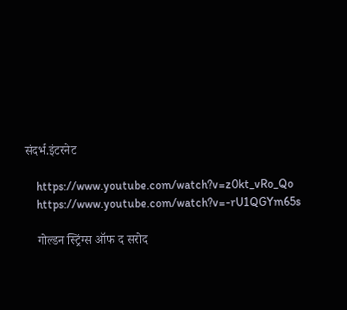संदर्भ.इंटरनेट

    https://www.youtube.com/watch?v=z0kt_vRo_Qo
    https://www.youtube.com/watch?v=-rU1QGYm65s

    गोल्डन स्ट्रिंग्स ऑफ द सरोद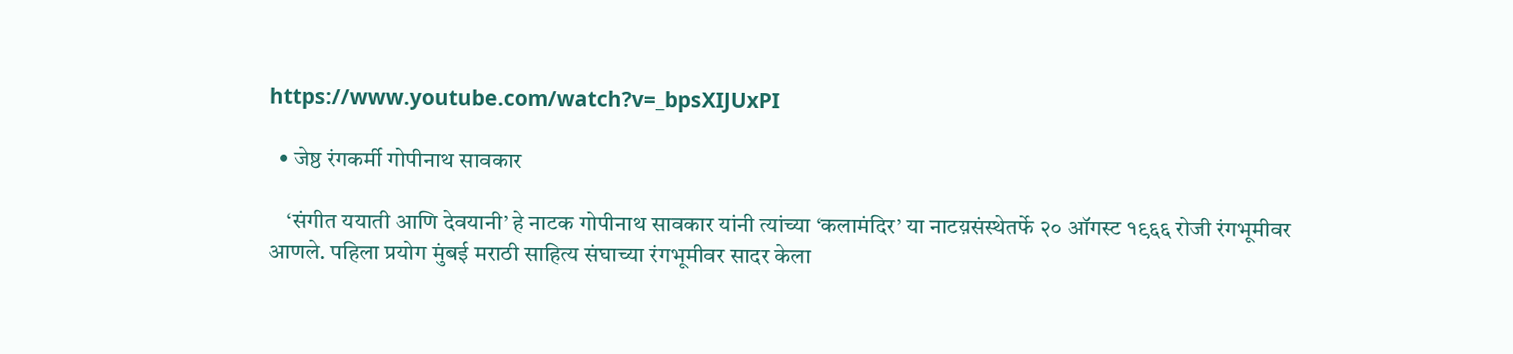https://www.youtube.com/watch?v=_bpsXIJUxPI

  • जेष्ठ रंगकर्मी गोपीनाथ सावकार

    ‘संगीत ययाती आणि देवयानी’ हे नाटक गोपीनाथ सावकार यांनी त्यांच्या ‘कलामंदिर’ या नाटय़संस्थेतर्फे २० ऑगस्ट १९६६ रोजी रंगभूमीवर आणले. पहिला प्रयोग मुंबई मराठी साहित्य संघाच्या रंगभूमीवर सादर केला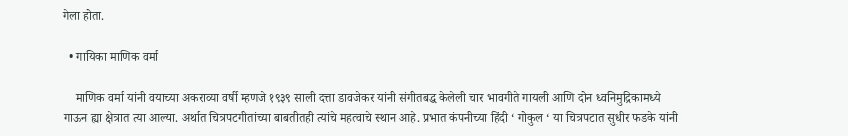गेला होता.

  • गायिका माणिक वर्मा

    माणिक वर्मा यांनी वयाच्या अकराव्या वर्षी म्हणजे १९३९ साली दत्ता डावजेकर यांनी संगीतबद्ध केलेली चार भावगीते गायली आणि दोन ध्वनिमुद्रिकामध्ये गाऊन ह्या क्षेत्रात त्या आल्या. अर्थात चित्रपटगीतांच्या बाबतीतही त्यांचे महत्वाचे स्थान आहे. प्रभात कंपनीच्या हिंदी ‘ गोकुल ‘ या चित्रपटात सुधीर फडके यांनी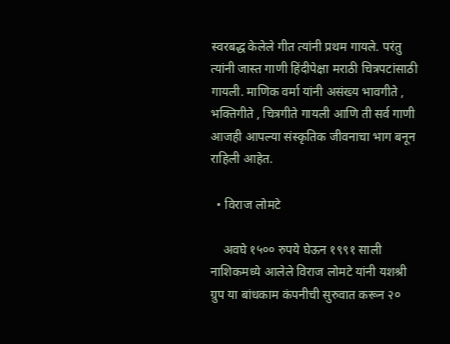स्वरबद्ध केलेले गीत त्यांनी प्रथम गायले. परंतु त्यांनी जास्त गाणी हिंदीपेक्षा मराठी चित्रपटांसाठी गायली. माणिक वर्मा यांनी असंख्य भावगीते , भक्तिगीते , चित्रगीते गायली आणि ती सर्व गाणी आजही आपल्या संस्कृतिक जीवनाचा भाग बनून राहिली आहेत.

  • विराज लोमटे

    अवघे १५०० रुपये घेऊन १९९१ साली नाशिकमध्ये आलेले विराज लोमटे यांनी यशश्री ग्रुप या बांधकाम कंपनीची सुरुवात करून २०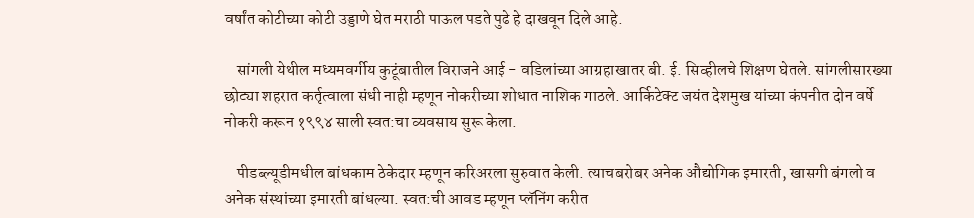वर्षांत कोटीच्या कोटी उड्डाणे घेत मराठी पाऊल पडते पुढे हे दाखवून दिले आहे.

    सांगली येथील मध्यमवर्गीय कुटूंबातील विराजने आई - वडिलांच्या आग्रहाखातर बी. ई. सिव्हीलचे शिक्षण घेतले. सांगलीसारख्या छोट्या शहरात कर्तृत्वाला संधी नाही म्हणून नोकरीच्या शोधात नाशिक गाठले. आर्किटेक्ट जयंत देशमुख यांच्या कंपनीत दोन वर्षे नोकरी करून १९९४ साली स्वत:चा व्यवसाय सुरू केला.

    पीडब्ल्यूडीमधील बांधकाम ठेकेदार म्हणून करिअरला सुरुवात केली. त्याचबरोबर अनेक औद्योगिक इमारती, खासगी बंगलो व अनेक संस्थांच्या इमारती बांधल्या. स्वत:ची आवड म्हणून प्लॅनिंग करीत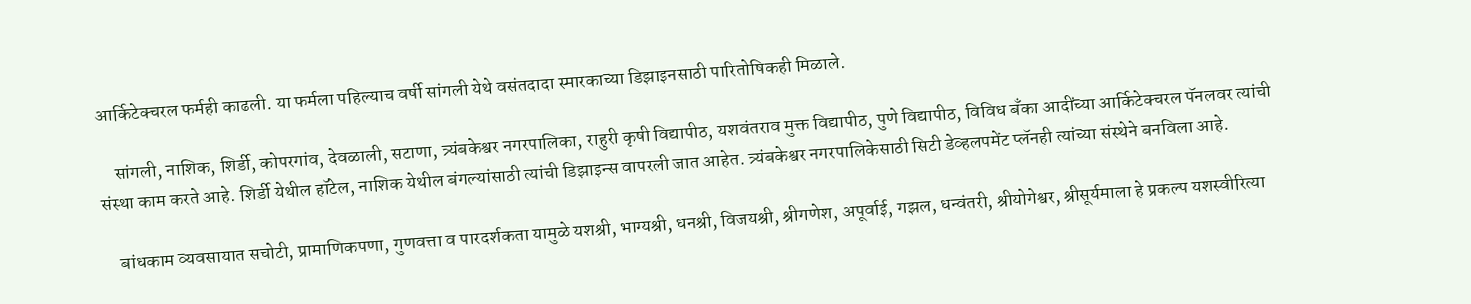आर्किटेक्चरल फर्मही काढली. या फर्मला पहिल्याच वर्षी सांगली येथे वसंतदादा स्मारकाच्या डिझाइनसाठी पारितोषिकही मिळाले.

    सांगली, नाशिक, शिर्डी, कोपरगांव, देवळाली, सटाणा, त्र्यंबकेश्वर नगरपालिका, राहुरी कृषी विद्यापीठ, यशवंतराव मुक्त विद्यापीठ, पुणे विद्यापीठ, विविध बँका आदींच्या आर्किटेक्चरल पॅनलवर त्यांची संस्था काम करते आहे. शिर्डी येथील हॉटेल, नाशिक येथील बंगल्यांसाठी त्यांची डिझाइन्स वापरली जात आहेत. त्र्यंबकेश्वर नगरपालिकेसाठी सिटी डेव्हलपमेंट प्लॅनही त्यांच्या संस्थेने बनविला आहे.

    बांधकाम व्यवसायात सचोटी, प्रामाणिकपणा, गुणवत्ता व पारदर्शकता यामुळे यशश्री, भाग्यश्री, धनश्री, विजयश्री, श्रीगणेश, अपूर्वाई, गझल, धन्वंतरी, श्रीयोगेश्वर, श्रीसूर्यमाला हे प्रकल्प यशस्वीरित्या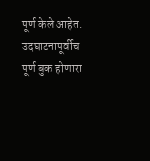पूर्ण केले आहेत. उदघाटनापूर्वीच पूर्ण बुक होणारा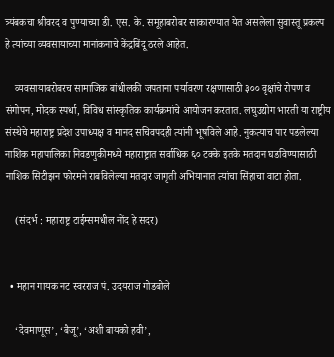त्र्यंबकचा श्रीवरद व पुण्याच्या डी. एस. के. समूहाबरोबर साकारण्यात येत असलेला सुवास्तू प्रकल्प हे त्यांच्या व्यवसायाच्या मानांकनाचे केंद्रबिंदू ठरले आहेत.

    व्यवसायाबरोबरच सामाजिक बांधीलकी जपताना पर्यावरण रक्षणासाठी ३०० वृक्षांचे रोपण व संगोपन, मोदक स्पर्धा, विविध सांस्कृतिक कार्यक्रमांचे आयोजन करतात. लघुउद्योग भारती या राष्ट्रीय संस्थेचे महाराष्ट्र प्रदेश उपाध्यक्ष व मानद सचिवपदही त्यांनी भूषविले आहे. नुकत्याच पार पडलेल्या नाशिक महापालिका निवडणुकीमध्ये महाराष्ट्रात सर्वाधिक ६० टक्के इतके मतदान घडविण्यासाठी नाशिक सिटीझन फोरमने राबविलेल्या मतदार जागृती अभियानात त्यांचा सिंहाचा वाटा होता.

    (संदर्भ : महाराष्ट्र टाईम्समधील नोंद हे सदर)


  • महान गायक नट स्वरराज पं. उदयराज गोडबोले

    ‘देवमाणूस’, ‘बैजू’, ‘अशी बायको हवी’,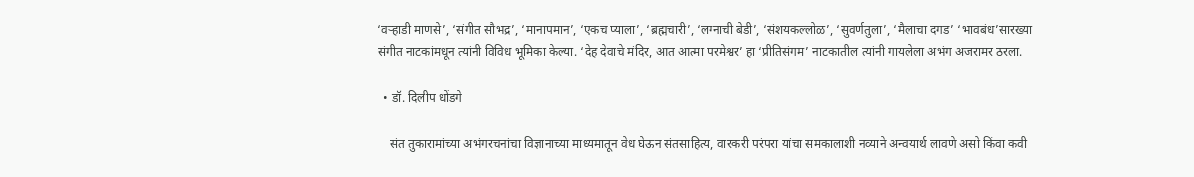‘वऱ्हाडी माणसे’, ‘संगीत सौभद्र’, ‘मानापमान’, ‘एकच प्याला’, ‘ब्रह्मचारी’, ‘लग्नाची बेडी’, ‘संशयकल्लोळ’, ‘सुवर्णतुला’, ‘मैलाचा दगड’ ‘भावबंध’सारख्या संगीत नाटकांमधून त्यांनी विविध भूमिका केल्या. ‘देह देवाचे मंदिर, आत आत्मा परमेश्वर’ हा ‘प्रीतिसंगम’ नाटकातील त्यांनी गायलेला अभंग अजरामर ठरला.

  • डॉ. दिलीप धोंडगे

    संत तुकारामांच्या अभंगरचनांचा विज्ञानाच्या माध्यमातून वेध घेऊन संतसाहित्य, वारकरी परंपरा यांचा समकालाशी नव्याने अन्वयार्थ लावणे असो किंवा कवी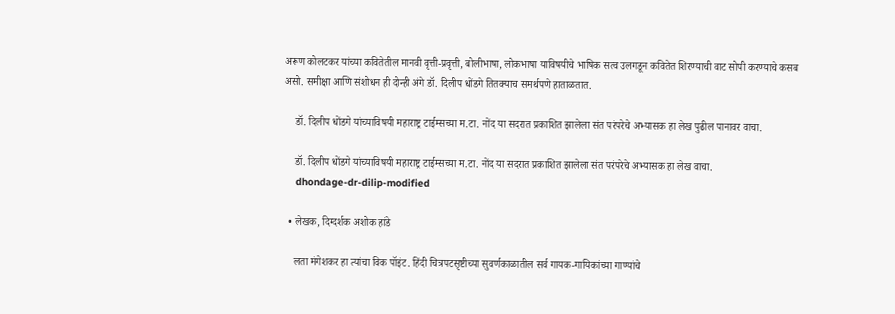अरूण कोलटकर यांच्या कवितेतील मानवी वृत्ती-प्रवृत्ती, बोलीभाषा, लोकभाषा याविषयीचे भाषिक सत्व उलगडून कवितेत शिरण्याची वाट सोपी करण्याचे कसब असो. समीक्षा आणि संशोधन ही दोन्ही अंगे डॉ. दिलीप धोंडगे तितक्याच समर्थपणे हाताळतात.

    डॉ. दिलीप धोंडगे यांच्याविषयी महाराष्ट्र टाईम्सच्या म.टा. नोंद या सदरात प्रकाशित झालेला संत परंपरेचे अभ्यासक हा लेख पुढील पानावर वाचा.

    डॉ. दिलीप धोंडगे यांच्याविषयी महाराष्ट्र टाईम्सच्या म.टा. नोंद या सदरात प्रकाशित झालेला संत परंपरेचे अभ्यासक हा लेख वाचा.
    dhondage-dr-dilip-modified

  • लेखक, दिग्दर्शक अशोक हांडे

    लता मंगेशकर हा त्यांचा विक पॉइंट. हिंदी चित्रपटसृष्टीच्या सुवर्णकाळातील सर्व गायक-गायिकांच्या गाण्यांचे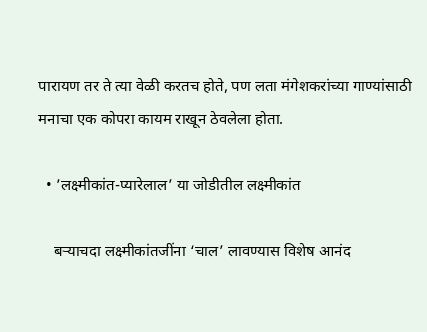पारायण तर ते त्या वेळी करतच होते, पण लता मंगेशकरांच्या गाण्यांसाठी मनाचा एक कोपरा कायम राखून ठेवलेला होता.

  • ’लक्ष्मीकांत-प्यारेलाल’ या जोडीतील लक्ष्मीकांत

    बऱ्याचदा लक्ष्मीकांतजींना ‘चाल’ लावण्यास विशेष आनंद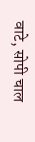वाटे, सोपी चाल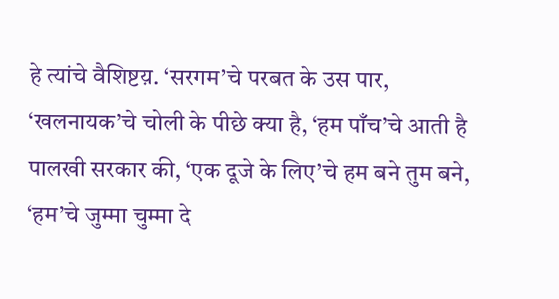हे त्यांचे वैशिष्टय़. ‘सरगम’चे परबत के उस पार, ‘खलनायक’चे चोली के पीछे क्या है, ‘हम पाँच’चे आती है पालखी सरकार की, ‘एक दूजे के लिए’चे हम बने तुम बने, ‘हम’चे जुम्मा चुम्मा दे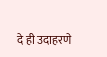दे ही उदाहरणे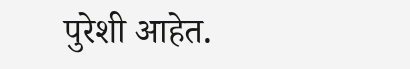पुरेशी आहेत.